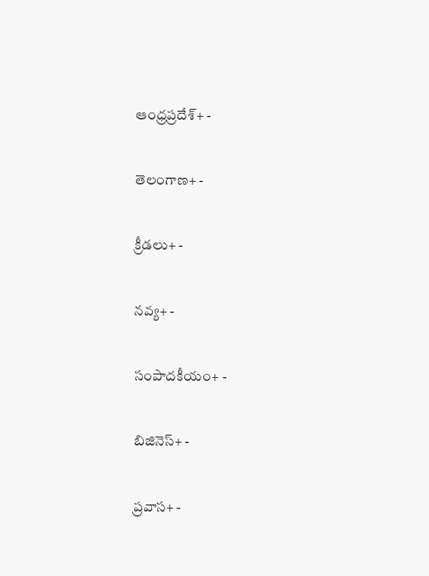ఆంధ్రప్రదేశ్+ -

తెలంగాణ+ -

క్రీడలు+ -

నవ్య+ -

సంపాదకీయం+ -

బిజినెస్+ -

ప్రవాస+ -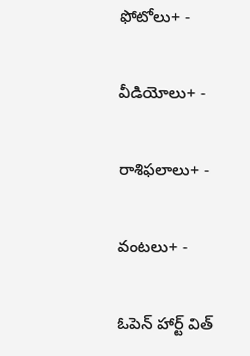ఫోటోలు+ -

వీడియోలు+ -

రాశిఫలాలు+ -

వంటలు+ -

ఓపెన్ హార్ట్ విత్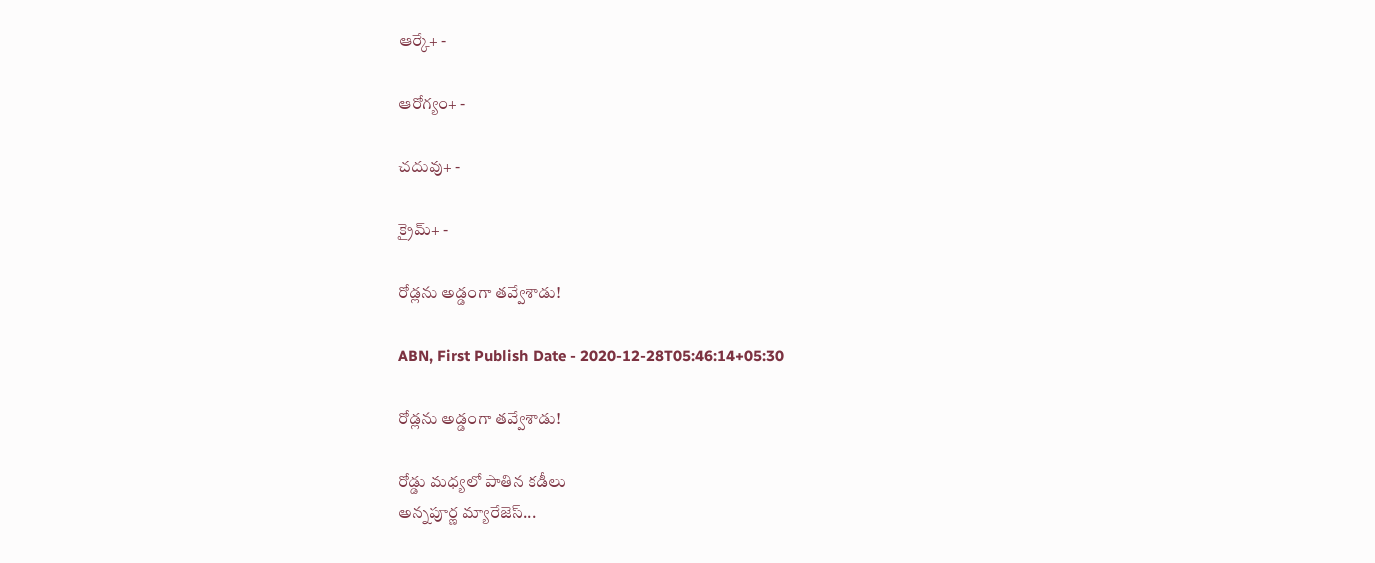ఆర్కే+ -

ఆరోగ్యం+ -

చదువు+ -

క్రైమ్+ -

రోడ్లను అడ్డంగా తవ్వేశాడు!

ABN, First Publish Date - 2020-12-28T05:46:14+05:30

రోడ్లను అడ్డంగా తవ్వేశాడు!

రోడ్డు మధ్యలో పాతిన కడీలు
అన్నపూర్ణ మ్యారేజెస్...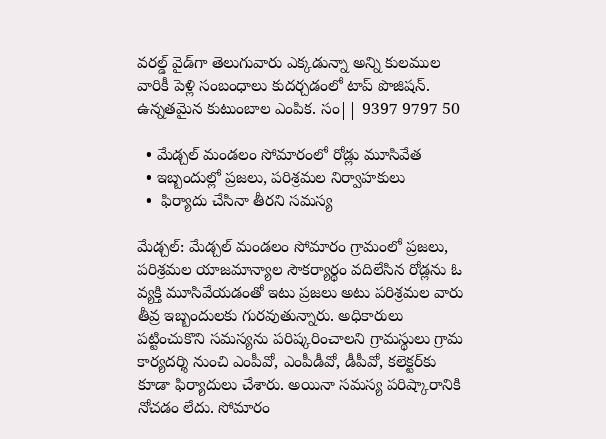వరల్డ్ వైడ్‌గా తెలుగువారు ఎక్కడున్నా అన్ని కులముల వారికీ పెళ్లి సంబంధాలు కుదర్చడంలో టాప్ పొజిషన్. ఉన్నతమైన కుటుంబాల ఎంపిక. సం|| 9397 9797 50

  • మేడ్చల్‌ మండలం సోమారంలో రోడ్లు మూసివేత
  • ఇబ్బందుల్లో ప్రజలు, పరిశ్రమల నిర్వాహకులు
  •  ఫిర్యాదు చేసినా తీరని సమస్య

మేడ్చల్‌: మేడ్చల్‌ మండలం సోమారం గ్రామంలో ప్రజలు, పరిశ్రమల యాజమాన్యాల సౌకర్యార్థం వదిలేసిన రోడ్లను ఓ వ్యక్తి మూసివేయడంతో ఇటు ప్రజలు అటు పరిశ్రమల వారు తీవ్ర ఇబ్బందులకు గురవుతున్నారు. అధికారులు పట్టించుకొని సమస్యను పరిష్కరించాలని గ్రామస్థులు గ్రామ కార్యదర్శి నుంచి ఎంపీవో, ఎంపీడీవో, డీపీవో, కలెక్టర్‌కు కూడా ఫిర్యాదులు చేశారు. అయినా సమస్య పరిష్కారానికి నోచడం లేదు. సోమారం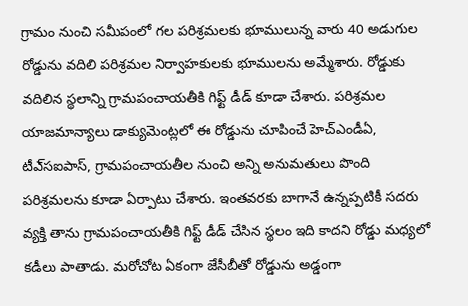గ్రామం నుంచి సమీపంలో గల పరిశ్రమలకు భూములున్న వారు 40 అడుగుల రోడ్డును వదిలి పరిశ్రమల నిర్వాహకులకు భూములను అమ్మేశారు. రోడ్డుకు వదిలిన స్థలాన్ని గ్రామపంచాయతీకి గిఫ్ట్‌ డీడ్‌ కూడా చేశారు. పరిశ్రమల యాజమాన్యాలు డాక్యుమెంట్లలో ఈ రోడ్డును చూపించే హెచ్‌ఎండీఏ, టీఎ్‌సఐపాస్‌, గ్రామపంచాయతీల నుంచి అన్ని అనుమతులు పొంది పరిశ్రమలను కూడా ఏర్పాటు చేశారు. ఇంతవరకు బాగానే ఉన్నప్పటికీ సదరు వ్యక్తి తాను గ్రామపంచాయతీకి గిఫ్ట్‌ డీడ్‌ చేసిన స్థలం ఇది కాదని రోడ్డు మధ్యలో కడీలు పాతాడు. మరోచోట ఏకంగా జేసీబీతో రోడ్డును అడ్డంగా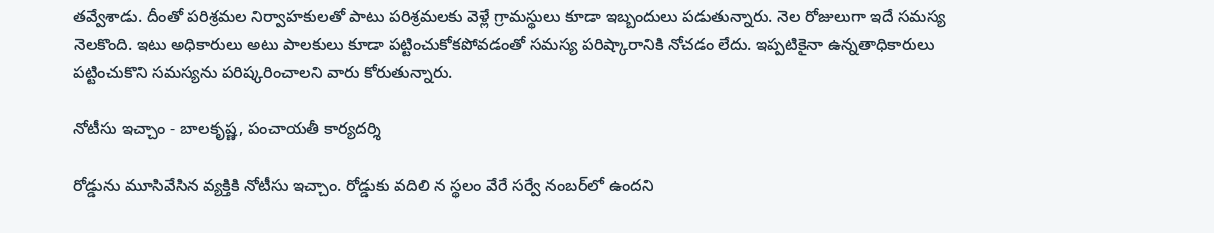తవ్వేశాడు. దీంతో పరిశ్రమల నిర్వాహకులతో పాటు పరిశ్రమలకు వెళ్లే గ్రామస్థులు కూడా ఇబ్బందులు పడుతున్నారు. నెల రోజులుగా ఇదే సమస్య నెలకొంది. ఇటు అధికారులు అటు పాలకులు కూడా పట్టించుకోకపోవడంతో సమస్య పరిష్కారానికి నోచడం లేదు. ఇప్పటికైనా ఉన్నతాధికారులు పట్టించుకొని సమస్యను పరిష్కరించాలని వారు కోరుతున్నారు.

నోటీసు ఇచ్చాం - బాలకృష్ణ, పంచాయతీ కార్యదర్శి

రోడ్డును మూసివేసిన వ్యక్తికి నోటీసు ఇచ్చాం. రోడ్డుకు వదిలి న స్థలం వేరే సర్వే నంబర్‌లో ఉందని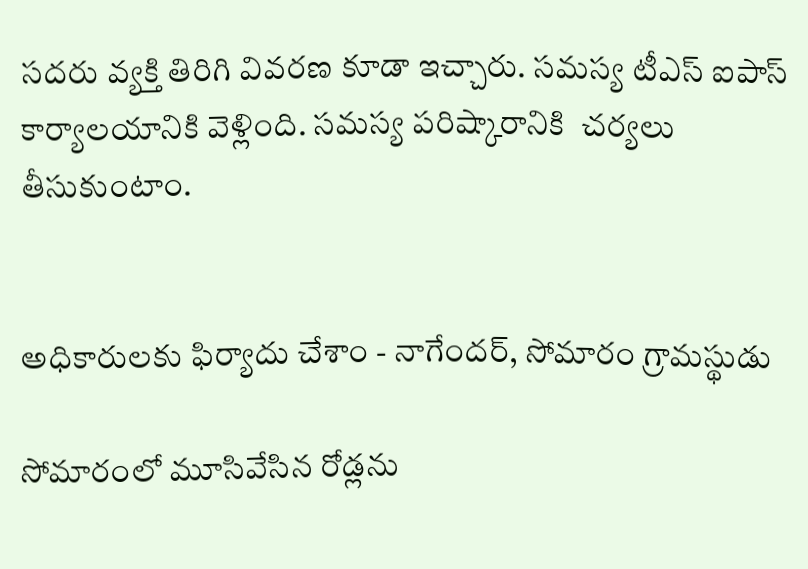సదరు వ్యక్తి తిరిగి వివరణ కూడా ఇచ్చారు. సమస్య టీఎస్‌ ఐపాస్‌ కార్యాలయానికి వెళ్లింది. సమస్య పరిష్కారానికి  చర్యలు తీసుకుంటాం.


అధికారులకు ఫిర్యాదు చేశాం - నాగేందర్‌, సోమారం గ్రామస్థుడు

సోమారంలో మూసివేసిన రోడ్లను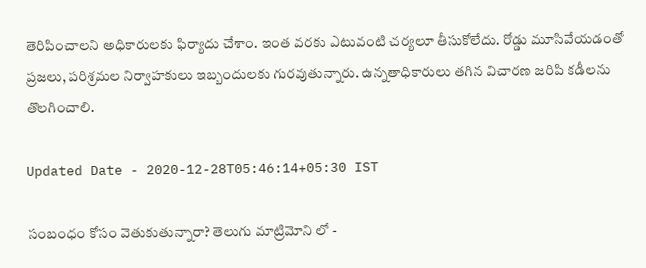తెరిపించాలని అధికారులకు ఫిర్యాదు చేశాం. ఇంత వరకు ఎటువంటి చర్యలూ తీసుకోలేదు. రోడ్డు మూసివేయడంతో ప్రజలు, పరిశ్రమల నిర్వాహకులు ఇబ్బందులకు గురవుతున్నారు. ఉన్నతాధికారులు తగిన విచారణ జరిపి కడీలను తొలగించాలి.

Updated Date - 2020-12-28T05:46:14+05:30 IST

సంబంధం కోసం వెతుకుతున్నారా? తెలుగు మాట్రిమోని లో -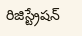రిజిస్ట్రేషన్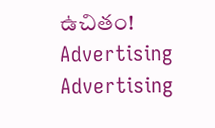ఉచితం!
Advertising
Advertising